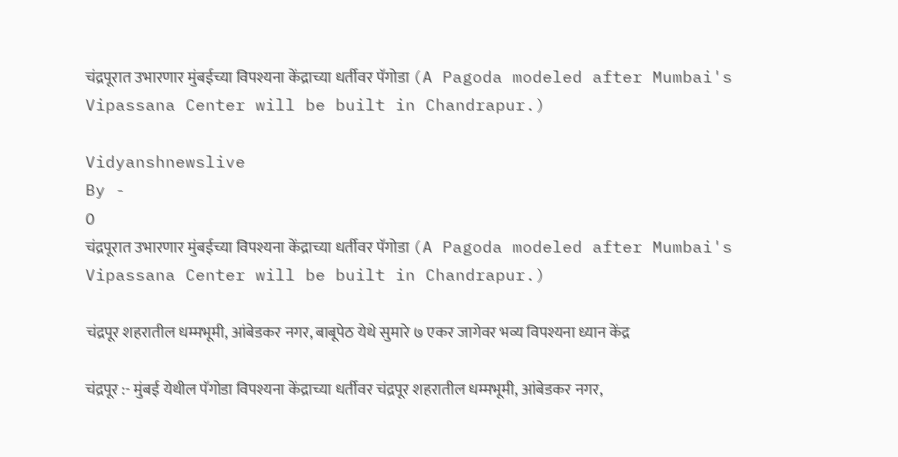चंद्रपूरात उभारणार मुंबईच्या विपश्यना केंद्राच्या धर्तीवर पॅगोडा (A Pagoda modeled after Mumbai's Vipassana Center will be built in Chandrapur.)

Vidyanshnewslive
By -
0
चंद्रपूरात उभारणार मुंबईच्या विपश्यना केंद्राच्या धर्तीवर पॅगोडा (A Pagoda modeled after Mumbai's Vipassana Center will be built in Chandrapur.)

चंद्रपूर शहरातील धम्मभूमी, आंबेडकर नगर, बाबूपेठ येथे सुमारे ७ एकर जागेवर भव्य विपश्यना ध्यान केंद्र

चंद्रपूर :- मुंबई येथील पॅगोडा विपश्यना केंद्राच्या धर्तीवर चंद्रपूर शहरातील धम्मभूमी, आंबेडकर नगर,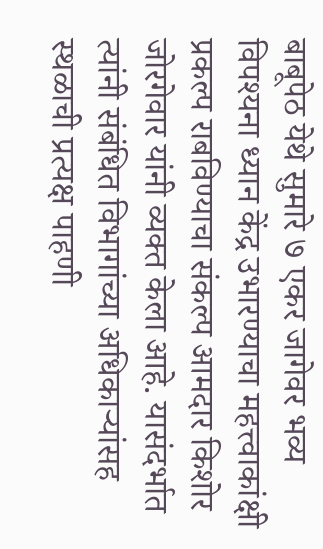बाबूपेठ येथे सुमारे ७ एकर जागेवर भव्य विपश्यना ध्यान केंद्र उभारण्याचा महत्त्वाकांक्षी प्रकल्प राबविण्याचा संकल्प आमदार किशोर जोरगेवार यांनी व्यक्त केला आहे. यासंदर्भात त्यांनी संबंधित विभागांच्या अधिकाऱ्यांसह स्थळाची प्रत्यक्ष पाहणी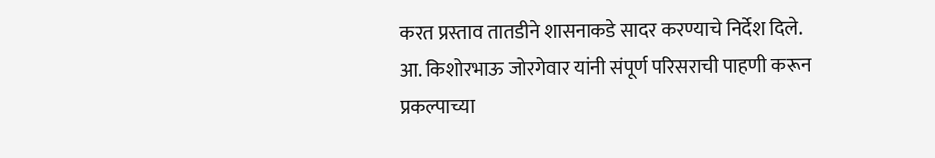करत प्रस्ताव तातडीने शासनाकडे सादर करण्याचे निर्देश दिले. आ. किशोरभाऊ जोरगेवार यांनी संपूर्ण परिसराची पाहणी करून प्रकल्पाच्या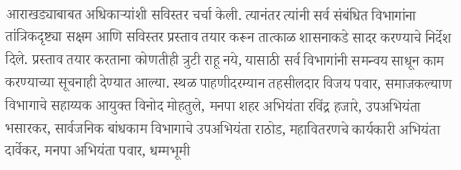आराखड्याबाबत अधिकाऱ्यांशी सविस्तर चर्चा केली. त्यानंतर त्यांनी सर्व संबंधित विभागांना तांत्रिकदृष्ट्या सक्षम आणि सविस्तर प्रस्ताव तयार करून तात्काळ शासनाकडे सादर करण्याचे निर्देश दिले. प्रस्ताव तयार करताना कोणतीही त्रुटी राहू नये, यासाठी सर्व विभागांनी समन्वय साधून काम करण्याच्या सूचनाही देण्यात आल्या. स्थळ पाहणीदरम्यान तहसीलदार विजय पवार, समाजकल्याण विभागाचे सहाय्यक आयुक्त विनोद मोहतुले, मनपा शहर अभियंता रविंद्र हजारे, उपअभियंता भसारकर, सार्वजनिक बांधकाम विभागाचे उपअभियंता राठोड, महावितरणचे कार्यकारी अभियंता दार्वेकर, मनपा अभियंता पवार, धम्मभूमी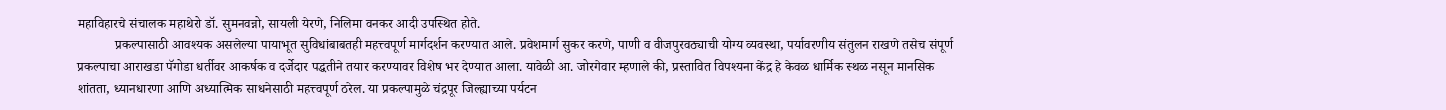महाविहारचे संचालक महाथेरो डॉ. सुमनवन्नो, सायली येरणे, निलिमा वनकर आदी उपस्थित होते.
           प्रकल्पासाठी आवश्यक असलेल्या पायाभूत सुविधांबाबतही महत्त्वपूर्ण मार्गदर्शन करण्यात आले. प्रवेशमार्ग सुकर करणे, पाणी व वीजपुरवठ्याची योग्य व्यवस्था, पर्यावरणीय संतुलन राखणे तसेच संपूर्ण प्रकल्पाचा आराखडा पॅगोडा धर्तीवर आकर्षक व दर्जेदार पद्धतीने तयार करण्यावर विशेष भर देण्यात आला. यावेळी आ. जोरगेवार म्हणाले की, प्रस्तावित विपश्यना केंद्र हे केवळ धार्मिक स्थळ नसून मानसिक शांतता, ध्यानधारणा आणि अध्यात्मिक साधनेसाठी महत्त्वपूर्ण ठरेल. या प्रकल्पामुळे चंद्रपूर जिल्ह्याच्या पर्यटन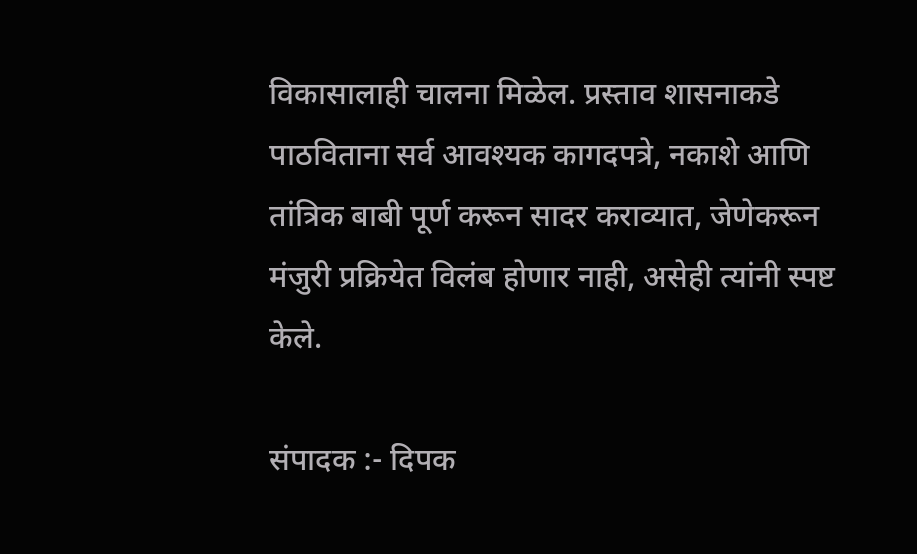विकासालाही चालना मिळेल. प्रस्ताव शासनाकडे पाठविताना सर्व आवश्यक कागदपत्रे, नकाशे आणि तांत्रिक बाबी पूर्ण करून सादर कराव्यात, जेणेकरून मंजुरी प्रक्रियेत विलंब होणार नाही, असेही त्यांनी स्पष्ट केले.

संपादक :- दिपक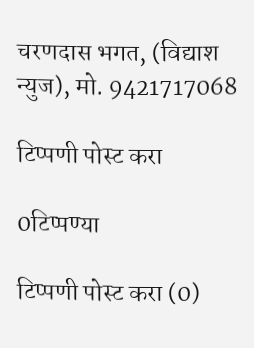चरणदास भगत, (विद्याश न्युज), मो. 9421717068

टिप्पणी पोस्ट करा

0टिप्पण्या

टिप्पणी पोस्ट करा (0)